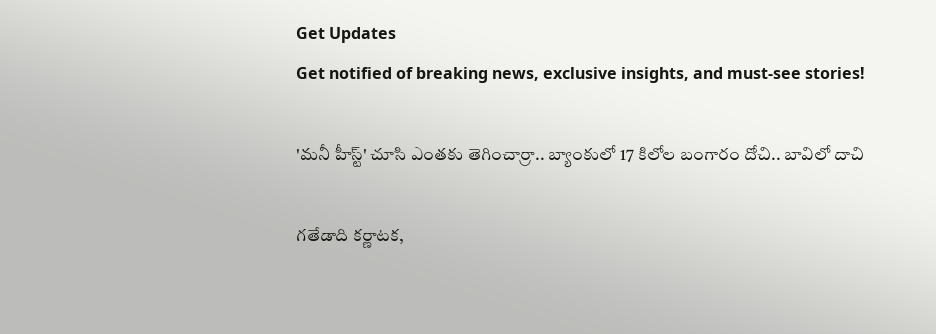Get Updates
Get notified of breaking news, exclusive insights, and must-see stories!

'మనీ హీస్ట్' చూసి ఎంతకు తెగించార్రా.. బ్యాంకులో 17 కిలోల బంగారం దోచి.. బావిలో దాచి

గతేడాది కర్ణాటక,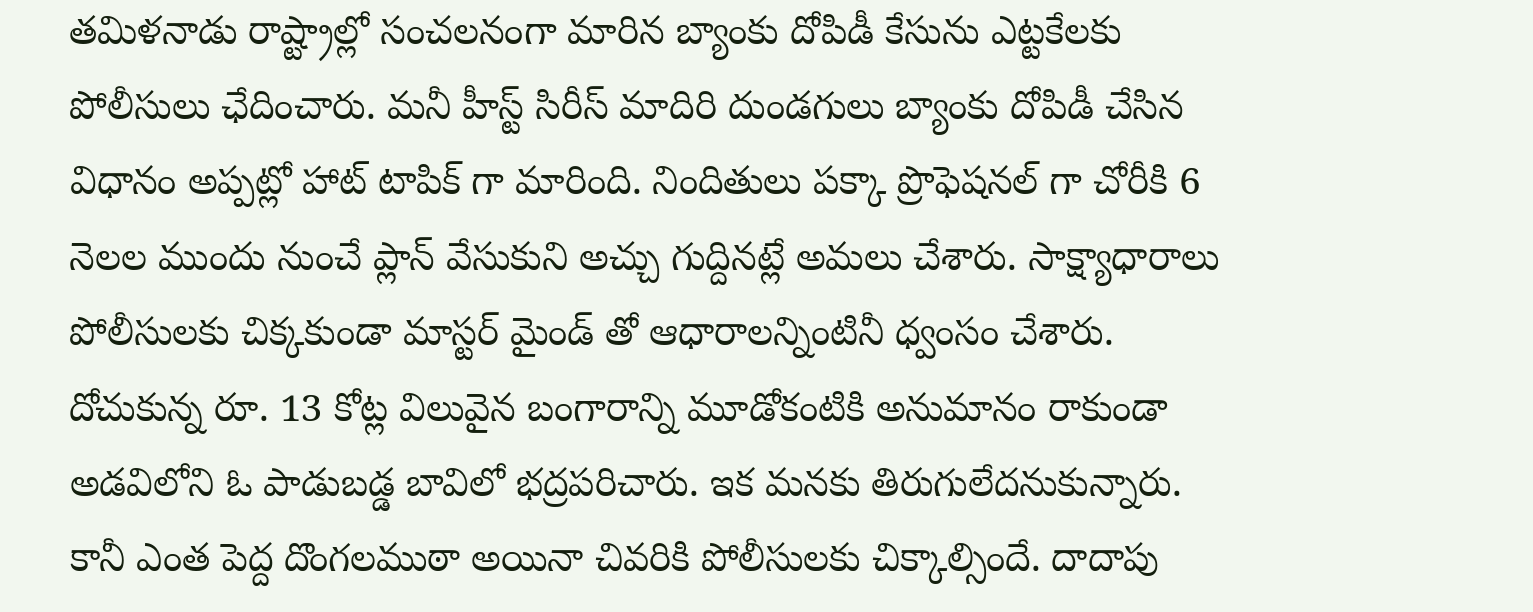తమిళనాడు రాష్ట్రాల్లో సంచలనంగా మారిన బ్యాంకు దోపిడీ కేసును ఎట్టకేలకు పోలీసులు ఛేదించారు. మనీ హీస్ట్ సిరీస్ మాదిరి దుండగులు బ్యాంకు దోపిడీ చేసిన విధానం అప్పట్లో హాట్ టాపిక్ గా మారింది. నిందితులు పక్కా ప్రొఫెషనల్ గా చోరీకి 6 నెలల ముందు నుంచే ప్లాన్ వేసుకుని అచ్చు గుద్దినట్లే అమలు చేశారు. సాక్ష్యాధారాలు పోలీసులకు చిక్కకుండా మాస్టర్ మైండ్ తో ఆధారాలన్నింటినీ ధ్వంసం చేశారు. దోచుకున్న రూ. 13 కోట్ల విలువైన బంగారాన్ని మూడోకంటికి అనుమానం రాకుండా అడవిలోని ఓ పాడుబడ్డ బావిలో భద్రపరిచారు. ఇక మనకు తిరుగులేదనుకున్నారు. కానీ ఎంత పెద్ద దొంగలముఠా అయినా చివరికి పోలీసులకు చిక్కాల్సిందే. దాదాపు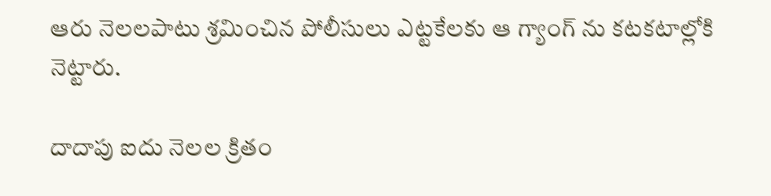ఆరు నెలలపాటు శ్రమించిన పోలీసులు ఎట్టకేలకు ఆ గ్యాంగ్ ను కటకటాల్లోకి నెట్టారు.

దాదాపు ఐదు నెలల క్రితం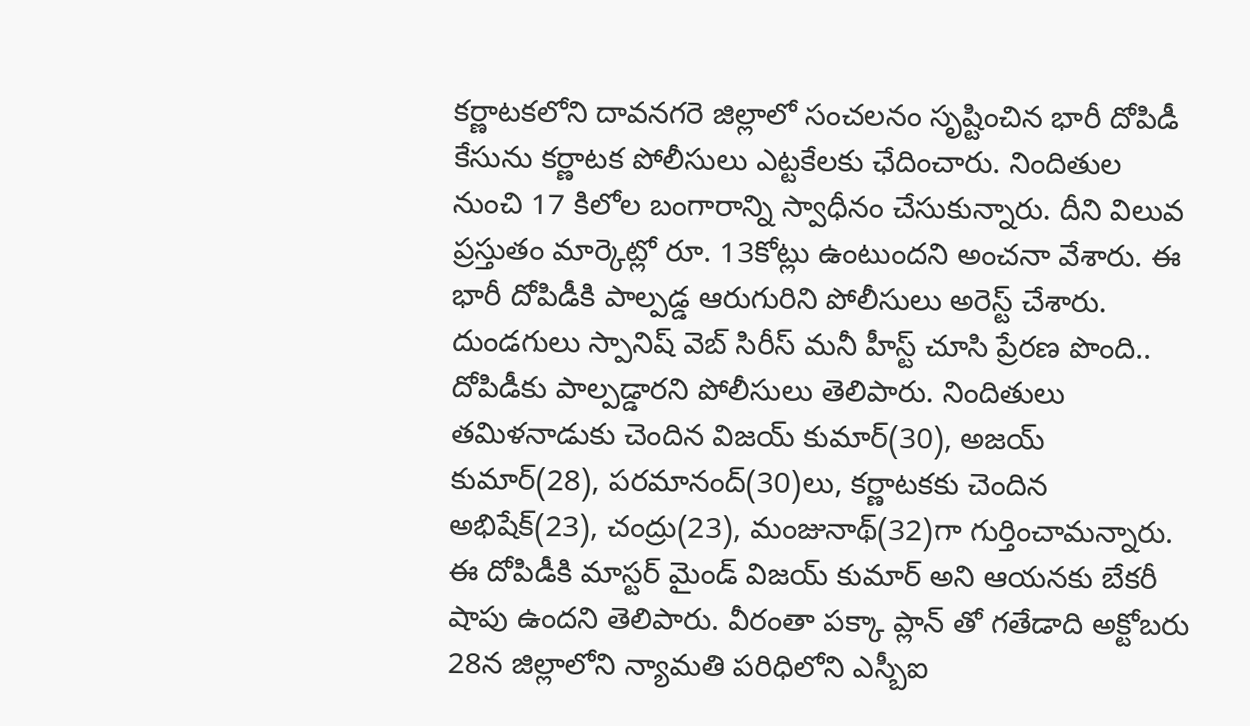కర్ణాటకలోని దావనగరె జిల్లాలో సంచలనం సృష్టించిన భారీ దోపిడీ కేసును కర్ణాటక పోలీసులు ఎట్టకేలకు ఛేదించారు. నిందితుల నుంచి 17 కిలోల బంగారాన్ని స్వాధీనం చేసుకున్నారు. దీని విలువ ప్రస్తుతం మార్కెట్లో రూ. 13కోట్లు ఉంటుందని అంచనా వేశారు. ఈ భారీ దోపిడీకి పాల్పడ్డ ఆరుగురిని పోలీసులు అరెస్ట్ చేశారు. దుండగులు స్పానిష్ వెబ్ సిరీస్ మనీ హీస్ట్ చూసి ప్రేరణ పొంది.. దోపిడీకు పాల్పడ్డారని పోలీసులు తెలిపారు. నిందితులు తమిళనాడుకు చెందిన విజయ్ కుమార్(30), అజయ్ కుమార్(28), పరమానంద్(30)లు, కర్ణాటకకు చెందిన అభిషేక్(23), చంద్రు(23), మంజునాథ్(32)గా గుర్తించామన్నారు. ఈ దోపిడీకి మాస్టర్ మైండ్ విజయ్ కుమార్ అని ఆయనకు బేకరీ షాపు ఉందని తెలిపారు. వీరంతా పక్కా ప్లాన్ తో గతేడాది అక్టోబరు 28న జిల్లాలోని న్యామతి పరిధిలోని ఎస్బీఐ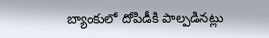బ్యాంకులో దోపిడీకి పాల్పడినట్లు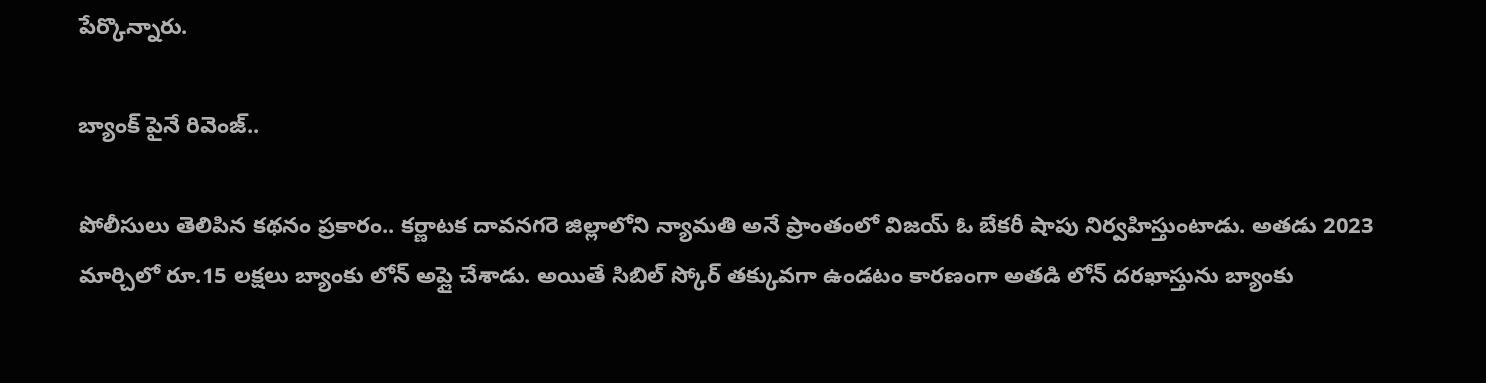పేర్కొన్నారు.

బ్యాంక్ పైనే రివెంజ్..

పోలీసులు తెలిపిన కథనం ప్రకారం.. కర్ణాటక దావనగరె జిల్లాలోని న్యామతి అనే ప్రాంతంలో విజయ్ ఓ బేకరీ షాపు నిర్వహిస్తుంటాడు. అతడు 2023 మార్చిలో రూ.15 లక్షలు బ్యాంకు లోన్ అప్లై చేశాడు. అయితే సిబిల్ స్కోర్ తక్కువగా ఉండటం కారణంగా అతడి లోన్ దరఖాస్తును బ్యాంకు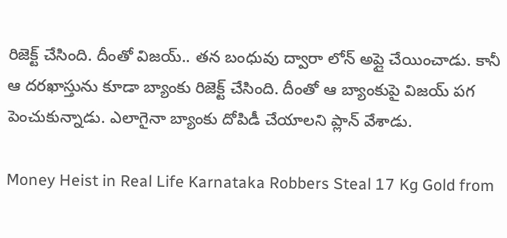రిజెక్ట్ చేసింది. దీంతో విజయ్.. తన బంధువు ద్వారా లోన్ అప్లై చేయించాడు. కానీ ఆ దరఖాస్తును కూడా బ్యాంకు రిజెక్ట్ చేసింది. దీంతో ఆ బ్యాంకుపై విజయ్ పగ పెంచుకున్నాడు. ఎలాగైనా బ్యాంకు దోపిడీ చేయాలని ప్లాన్ వేశాడు.

Money Heist in Real Life Karnataka Robbers Steal 17 Kg Gold from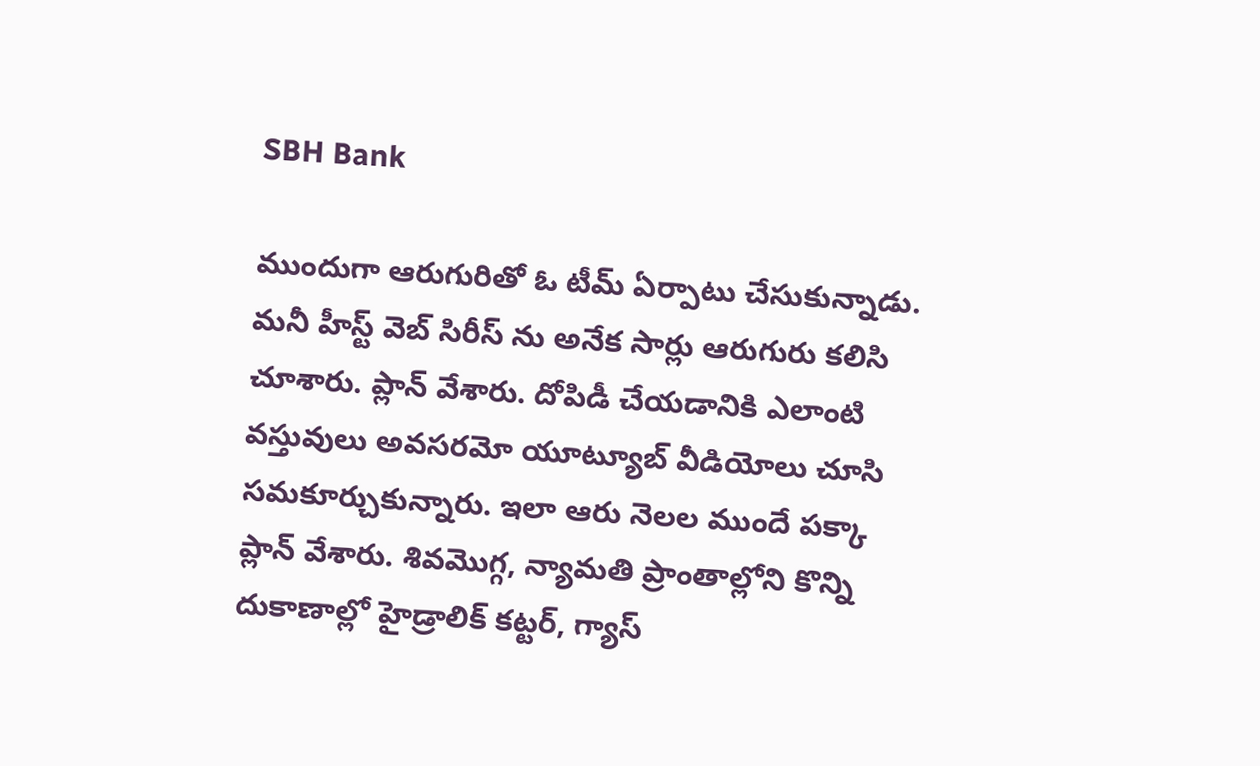SBH Bank

ముందుగా ఆరుగురితో ఓ టీమ్ ఏర్పాటు చేసుకున్నాడు. మనీ హీస్ట్ వెబ్ సిరీస్ ను అనేక సార్లు ఆరుగురు కలిసి చూశారు. ప్లాన్ వేశారు. దోపిడీ చేయడానికి ఎలాంటి వస్తువులు అవసరమో యూట్యూబ్ వీడియోలు చూసి సమకూర్చుకున్నారు. ఇలా ఆరు నెలల ముందే పక్కా ప్లాన్ వేశారు. శివమొగ్గ, న్యామతి ప్రాంతాల్లోని కొన్ని దుకాణాల్లో హైడ్రాలిక్ కట్టర్, గ్యాస్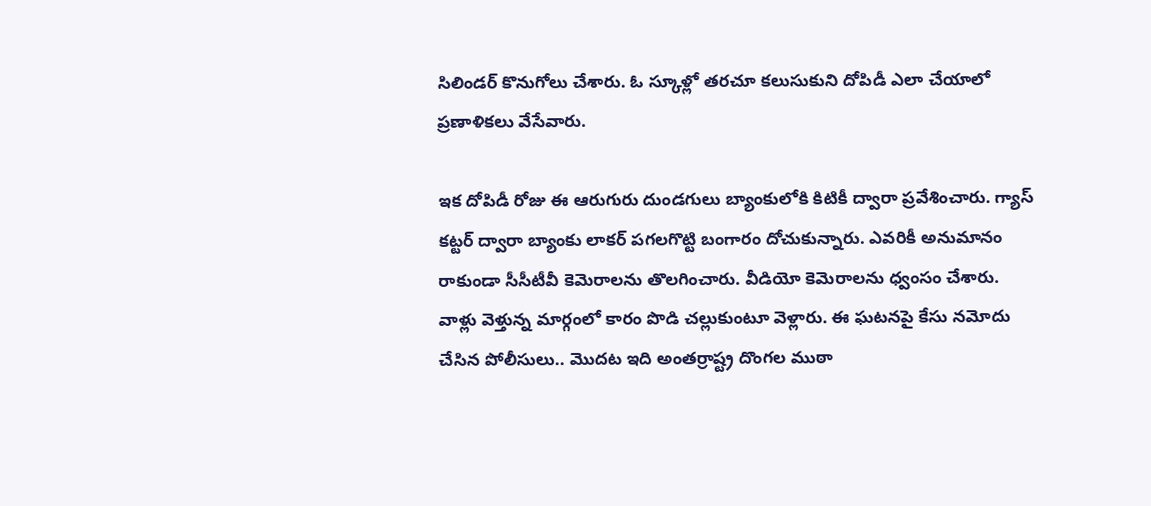సిలిండర్ కొనుగోలు చేశారు. ఓ స్కూళ్లో తరచూ కలుసుకుని దోపిడీ ఎలా చేయాలో ప్రణాళికలు వేసేవారు.

ఇక దోపిడీ రోజు ఈ ఆరుగురు దుండగులు బ్యాంకులోకి కిటికీ ద్వారా ప్రవేశించారు. గ్యాస్ కట్టర్ ద్వారా బ్యాంకు లాకర్ పగలగొట్టి బంగారం దోచుకున్నారు. ఎవరికీ అనుమానం రాకుండా సీసీటీవీ కెమెరాలను తొలగించారు. వీడియో కెమెరాలను ధ్వంసం చేశారు. వాళ్లు వెళ్తున్న మార్గంలో కారం పొడి చల్లుకుంటూ వెళ్లారు. ఈ ఘటనపై కేసు నమోదు చేసిన పోలీసులు.. మొదట ఇది అంతర్రాష్ట్ర దొంగల ముఠా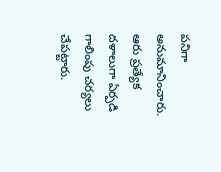పనిగా అనుమానించారు. ఆరు ప్రత్యేక దళాలుగా ఏర్పడి గాలింపు చర్యలు చేపట్టారు.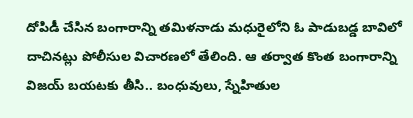దోపిడీ చేసిన బంగారాన్ని తమిళనాడు మధురైలోని ఓ పాడుబడ్డ బావిలో దాచినట్లు పోలీసుల విచారణలో తేలింది. ఆ తర్వాత కొంత బంగారాన్ని విజయ్ బయటకు తీసి.. బంధువులు, స్నేహితుల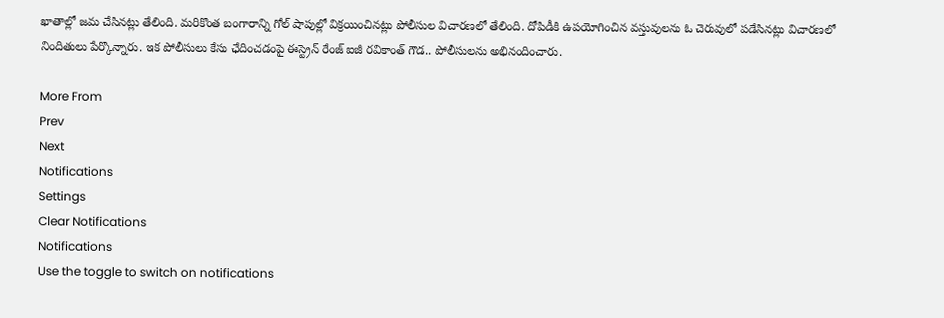ఖాతాల్లో జమ చేసినట్లు తేలింది. మరికొంత బంగారాన్ని గోల్ షాపుల్లో విక్రయించినట్లు పోలీసుల విచారణలో తేలింది. దోపిడీకి ఉపయోగించిన వస్తువులను ఓ చెరువులో పడేసినట్లు విచారణలో నిందితులు పేర్కొన్నారు. ఇక పోలీసులు కేసు ఛేదించడంపై ఈస్ట్రెన్ రేంజ్ ఐజీ రవికాంత్ గౌడ.. పోలీసులను అభినందించారు.

More From
Prev
Next
Notifications
Settings
Clear Notifications
Notifications
Use the toggle to switch on notifications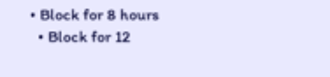• Block for 8 hours
  • Block for 12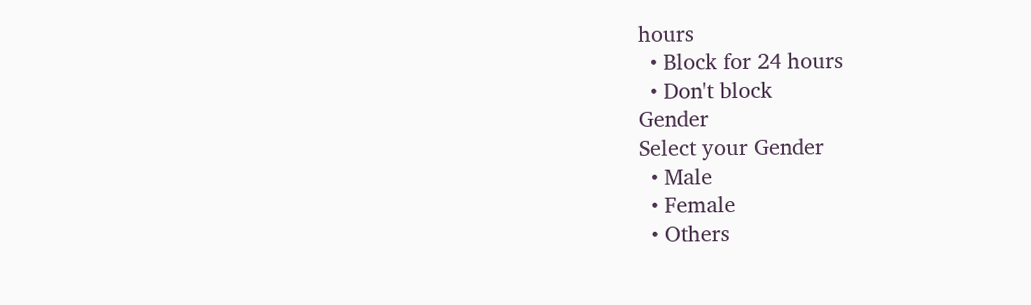hours
  • Block for 24 hours
  • Don't block
Gender
Select your Gender
  • Male
  • Female
  • Others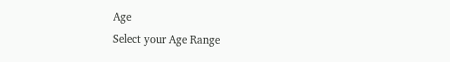Age
Select your Age Range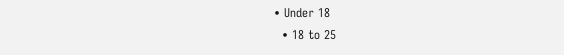• Under 18
  • 18 to 25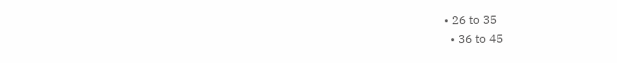• 26 to 35
  • 36 to 45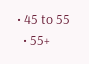• 45 to 55
  • 55+